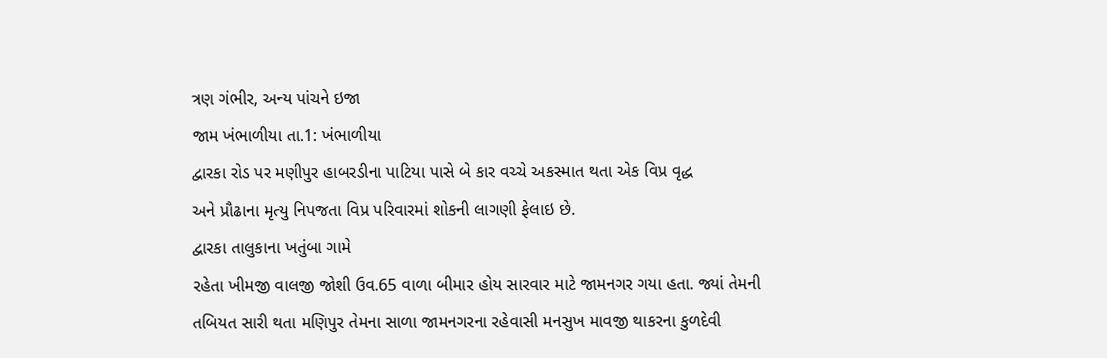ત્રણ ગંભીર, અન્ય પાંચને ઇજા
જામ ખંભાળીયા તા.1: ખંભાળીયા
દ્વારકા રોડ પર મણીપુર હાબરડીના પાટિયા પાસે બે કાર વચ્ચે અકસ્માત થતા એક વિપ્ર વૃદ્ધ
અને પ્રૌઢાના મૃત્યુ નિપજતા વિપ્ર પરિવારમાં શોકની લાગણી ફેલાઇ છે.
દ્વારકા તાલુકાના ખતુંબા ગામે
રહેતા ખીમજી વાલજી જોશી ઉવ.65 વાળા બીમાર હોય સારવાર માટે જામનગર ગયા હતા. જ્યાં તેમની
તબિયત સારી થતા મણિપુર તેમના સાળા જામનગરના રહેવાસી મનસુખ માવજી થાકરના કુળદેવી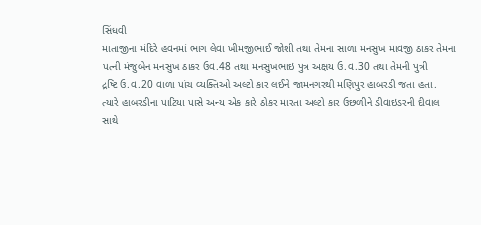સિંધવી
માતાજીના મંદિરે હવનમાં ભાગ લેવા ખીમજીભાઈ જોશી તથા તેમના સાળા મનસુખ માવજી ઠાકર તેમના
પત્ની મંજુબેન મનસુખ ઠાકર ઉવ.48 તથા મનસુખભાઇ પુત્ર અક્ષય ઉ.વ.30 તથા તેમની પુત્રી
દ્રષ્ટિ ઉ.વ.20 વાળા પાંચ વ્યક્તિઓ અલ્ટો કાર લઈને જામનગરથી મણિપુર હાબરડી જતા હતા.
ત્યારે હાબરડીના પાટિયા પાસે અન્ય એક કારે ઠોકર મારતા અલ્ટો કાર ઉછળીને ડીવાઇડરની દીવાલ
સાથે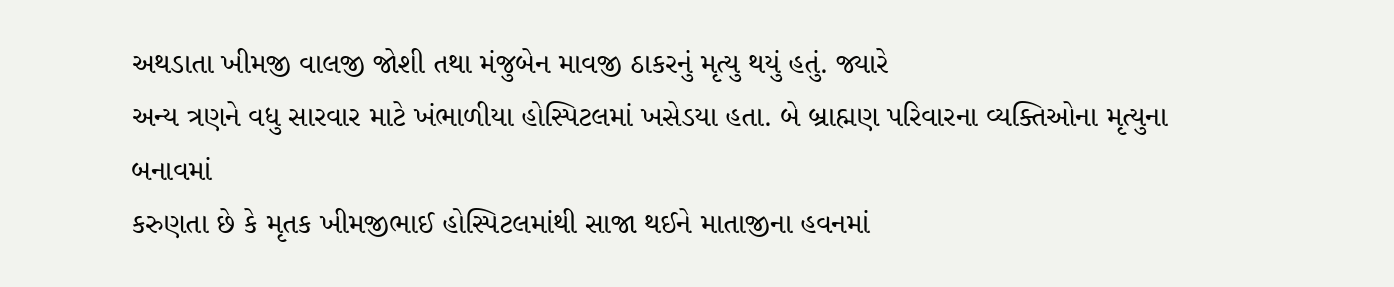અથડાતા ખીમજી વાલજી જોશી તથા મંજુબેન માવજી ઠાકરનું મૃત્યુ થયું હતું. જ્યારે
અન્ય ત્રણને વધુ સારવાર માટે ખંભાળીયા હોસ્પિટલમાં ખસેડયા હતા. બે બ્રાહ્મણ પરિવારના વ્યક્તિઓના મૃત્યુના બનાવમાં
કરુણતા છે કે મૃતક ખીમજીભાઈ હોસ્પિટલમાંથી સાજા થઈને માતાજીના હવનમાં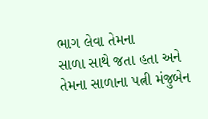ભાગ લેવા તેમના
સાળા સાથે જતા હતા અને તેમના સાળાના પત્ની મંજુબેન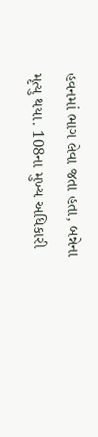હવનમાં ભાગ લેવા જતા હતા, બન્નેના
મૃત્યુ થયા. 108ના મુખ્ય અધિકારી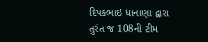દિપકભાઇ ધાનાણા દ્વારા તુરંત જ 108ની ટીમ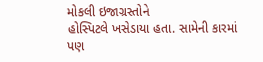મોકલી ઇજાગ્રસ્તોને
હોસ્પિટલે ખસેડાયા હતા. સામેની કારમાં પણ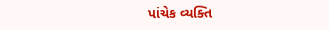પાંચેક વ્યક્તિ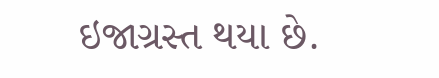ઇજાગ્રસ્ત થયા છે.